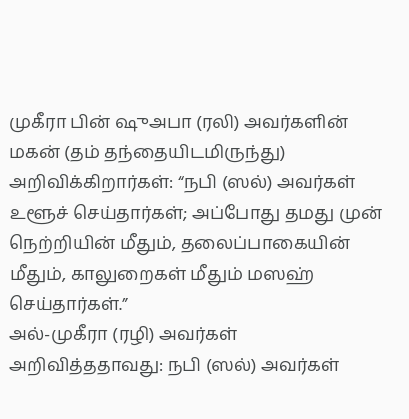முகீரா பின் ஷுஅபா (ரலி) அவர்களின் மகன் (தம் தந்தையிடமிருந்து) அறிவிக்கிறார்கள்: “நபி (ஸல்) அவர்கள் உளூச் செய்தார்கள்; அப்போது தமது முன் நெற்றியின் மீதும், தலைப்பாகையின் மீதும், காலுறைகள் மீதும் மஸஹ் செய்தார்கள்.”
அல்-முகீரா (ரழி) அவர்கள் அறிவித்ததாவது: நபி (ஸல்) அவர்கள்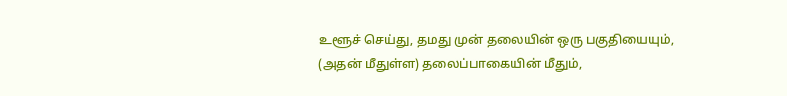உளூச் செய்து, தமது முன் தலையின் ஒரு பகுதியையும், (அதன் மீதுள்ள) தலைப்பாகையின் மீதும்,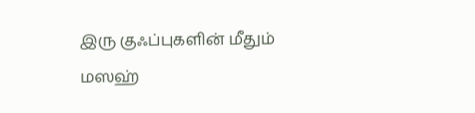இரு குஃப்புகளின் மீதும் மஸஹ்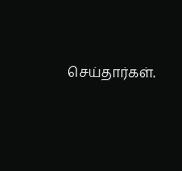செய்தார்கள்.